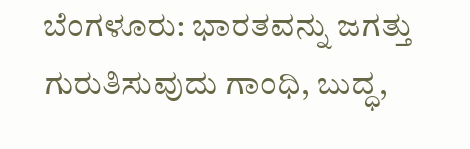ಬೆಂಗಳೂರು: ಭಾರತವನ್ನು ಜಗತ್ತು ಗುರುತಿಸುವುದು ಗಾಂಧಿ, ಬುದ್ಧ,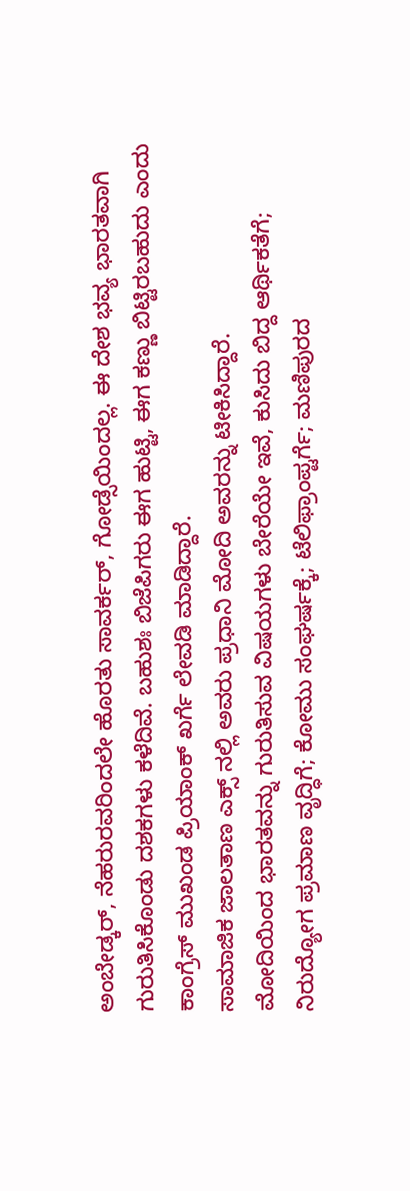ಅಂಬೇಡ್ಕರ್, ನೆಹರುರವರಿಂದಲೇ ಹೊರತು ಸಾವರ್ಕರ್, ಗೋಡ್ಸೆಯಿಂದಲ್ಲ. ಈ ದೇಶ ಭವ್ಯ ಭಾರತವಾಗಿ ಗುರುತಿಸಿಕೊಂಡು ದಶಕಗಳು ಕಳೆದಿವೆ. ಬಹುಶಃ ಬಿಜೆಪಿಗರು ಈಗ ಹುಟ್ಟಿ, ಈಗ ಕಣ್ಣು ಬಿಟ್ಟಿರಬಹುದು ಎಂದು ಕಾಂಗ್ರೆಸ್ ಮುಖಂಡ ಪ್ರಿಯಾಂಕ್ ಖರ್ಗೆ ಲೇವಡಿ ಮಾಡಿದ್ದಾರೆ.
ಸಾಮಾಜಿಕ ಜಾಲತಾಣ ಎಕ್ಸ್ ನಲ್ಲಿ ಅವರು ಪ್ರಧಾನಿ ಮೋದಿ ಅವರನ್ನು ಟೀಕಿಸಿದ್ದಾರೆ.
ಮೋದಿಯಿಂದ ಭಾರತವನ್ನು ಗುರುತಿಸುವ ವಿಷಯಗಳು ಬೇರೆಯೇ ಇವೆ, ಕುಸಿದು ಬಿದ್ದ ಆರ್ಥಿಕತೆಗೆ; ನಿರುದ್ಯೋಗ ಪ್ರಮಾಣ ವೃದ್ಧಿಗೆ; ಕೋಮು ಸಂಘರ್ಷಕ್ಕೆ; ಟೆಲಿಫ್ರಾಂಪ್ಟರ್ಗೆ; ಮಣಿಪುರದ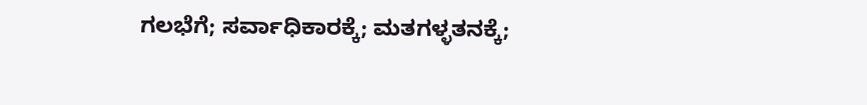ಗಲಭೆಗೆ; ಸರ್ವಾಧಿಕಾರಕ್ಕೆ; ಮತಗಳ್ಳತನಕ್ಕೆ;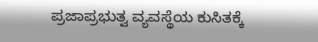ಪ್ರಜಾಪ್ರಭುತ್ವ ವ್ಯವಸ್ಥೆಯ ಕುಸಿತಕ್ಕೆ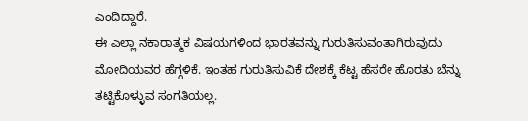ಎಂದಿದ್ದಾರೆ.
ಈ ಎಲ್ಲಾ ನಕಾರಾತ್ಮಕ ವಿಷಯಗಳಿಂದ ಭಾರತವನ್ನು ಗುರುತಿಸುವಂತಾಗಿರುವುದು ಮೋದಿಯವರ ಹೆಗ್ಗಳಿಕೆ. ಇಂತಹ ಗುರುತಿಸುವಿಕೆ ದೇಶಕ್ಕೆ ಕೆಟ್ಟ ಹೆಸರೇ ಹೊರತು ಬೆನ್ನು ತಟ್ಟಿಕೊಳ್ಳುವ ಸಂಗತಿಯಲ್ಲ.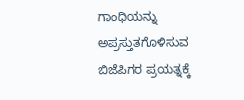ಗಾಂಧಿಯನ್ನು ಅಪ್ರಸ್ತುತಗೊಳಿಸುವ ಬಿಜೆಪಿಗರ ಪ್ರಯತ್ನಕ್ಕೆ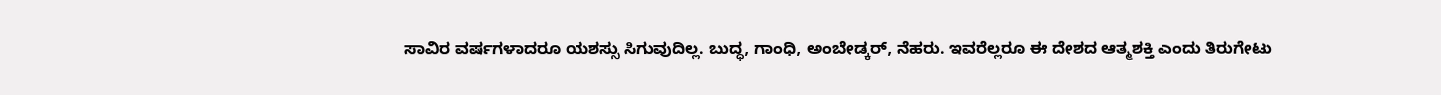ಸಾವಿರ ವರ್ಷಗಳಾದರೂ ಯಶಸ್ಸು ಸಿಗುವುದಿಲ್ಲ. ಬುದ್ಧ, ಗಾಂಧಿ, ಅಂಬೇಡ್ಕರ್, ನೆಹರು. ಇವರೆಲ್ಲರೂ ಈ ದೇಶದ ಆತ್ಮಶಕ್ತಿ ಎಂದು ತಿರುಗೇಟು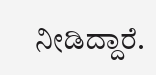ನೀಡಿದ್ದಾರೆ.